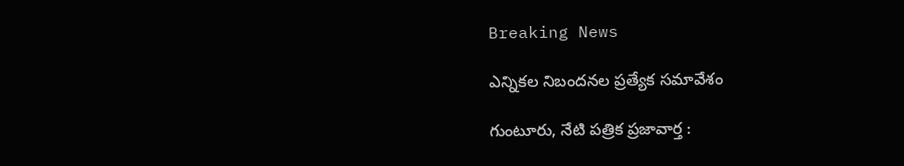Breaking News

ఎన్నికల నిబందనల ప్రత్యేక సమావేశం

గుంటూరు, నేటి పత్రిక ప్రజావార్త :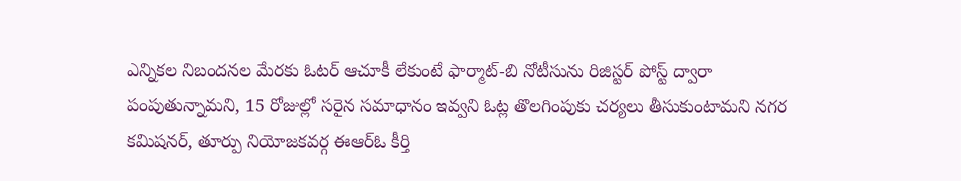ఎన్నికల నిబందనల మేరకు ఓటర్ ఆచూకీ లేకుంటే ఫార్మాట్-బి నోటీసును రిజిస్టర్ పోస్ట్ ద్వారా పంపుతున్నామని, 15 రోజుల్లో సరైన సమాధానం ఇవ్వని ఓట్ల తొలగింపుకు చర్యలు తీసుకుంటామని నగర కమిషనర్, తూర్పు నియోజకవర్గ ఈఆర్ఓ కీర్తి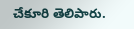చేకూరి తెలిపారు.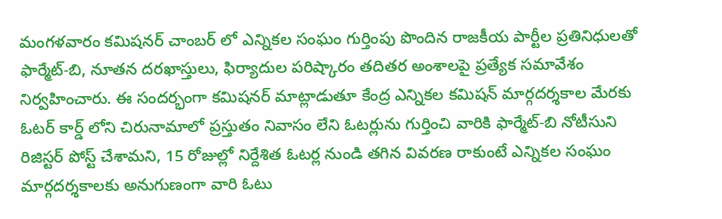మంగళవారం కమిషనర్ చాంబర్ లో ఎన్నికల సంఘం గుర్తింపు పొందిన రాజకీయ పార్టీల ప్రతినిధులతో ఫార్మేట్-బి, నూతన దరఖాస్తులు, ఫిర్యాదుల పరిష్కారం తదితర అంశాలపై ప్రత్యేక సమావేశం నిర్వహించారు. ఈ సందర్భంగా కమిషనర్ మాట్లాడుతూ కేంద్ర ఎన్నికల కమిషన్ మార్గదర్శకాల మేరకు ఓటర్ కార్డ్ లోని చిరునామాలో ప్రస్తుతం నివాసం లేని ఓటర్లును గుర్తించి వారికి ఫార్మేట్-బి నోటీసుని రిజిస్టర్ పోస్ట్ చేశామని, 15 రోజుల్లో నిర్దేశిత ఓటర్ల నుండి తగిన వివరణ రాకుంటే ఎన్నికల సంఘం మార్గదర్శకాలకు అనుగుణంగా వారి ఓటు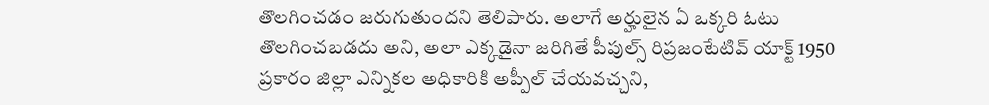తొలగించడం జరుగుతుందని తెలిపారు. అలాగే అర్హులైన ఏ ఒక్కరి ఓటు తొలగించబడదు అని, అలా ఎక్కడైనా జరిగితే పీపుల్స్ రిప్రజంటేటివ్ యాక్ట్ 1950 ప్రకారం జిల్లా ఎన్నికల అధికారికి అప్పీల్ చేయవచ్చని,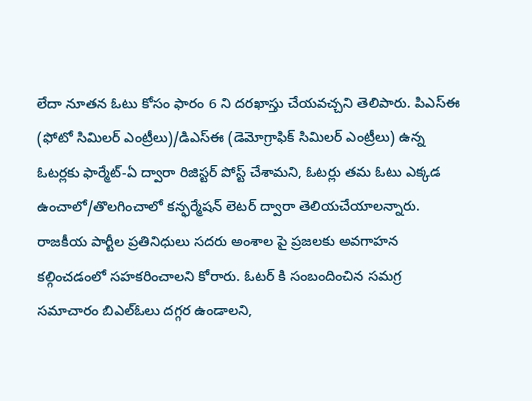లేదా నూతన ఓటు కోసం ఫారం 6 ని దరఖాస్తు చేయవచ్చని తెలిపారు. పిఎస్ఈ (ఫోటో సిమిలర్ ఎంట్రీలు)/డిఎస్ఈ (డెమోగ్రాఫిక్ సిమిలర్ ఎంట్రీలు) ఉన్న ఓటర్లకు ఫార్మేట్-ఏ ద్వారా రిజిస్టర్ పోస్ట్ చేశామని, ఓటర్లు తమ ఓటు ఎక్కడ ఉంచాలో/తొలగించాలో కన్ఫర్మేషన్ లెటర్ ద్వారా తెలియచేయాలన్నారు. రాజకీయ పార్టీల ప్రతినిధులు సదరు అంశాల పై ప్రజలకు అవగాహన కల్గించడంలో సహకరించాలని కోరారు. ఓటర్ కి సంబందించిన సమగ్ర సమాచారం బిఎల్ఓలు దగ్గర ఉండాలని,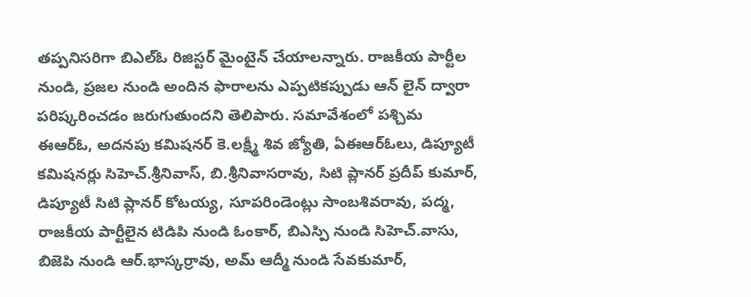తప్పనిసరిగా బిఎల్ఓ రిజిస్టర్ మైంటైన్ చేయాలన్నారు. రాజకీయ పార్టీల నుండి, ప్రజల నుండి అందిన ఫారాలను ఎప్పటికప్పుడు ఆన్ లైన్ ద్వారా పరిష్కరించడం జరుగుతుందని తెలిపారు. సమావేశంలో పశ్చిమ ఈఆర్ఓ, అదనపు కమిషనర్ కె.లక్ష్మీ శివ జ్యోతి, ఏఈఆర్ఓలు, డిప్యూటీ కమిషనర్లు సిహెచ్.శ్రీనివాస్, బి.శ్రీనివాసరావు, సిటి ప్లానర్ ప్రదీప్ కుమార్, డిప్యూటీ సిటి ప్లానర్ కోటయ్య, సూపరిండెంట్లు సాంబశివరావు, పద్మ, రాజకీయ పార్టీలైన టిడిపి నుండి ఓంకార్, బిఎస్పి నుండి సిహెచ్.వాసు, బిజెపి నుండి ఆర్.భాస్కర్రావు, అమ్ ఆద్మీ నుండి సేవకుమార్,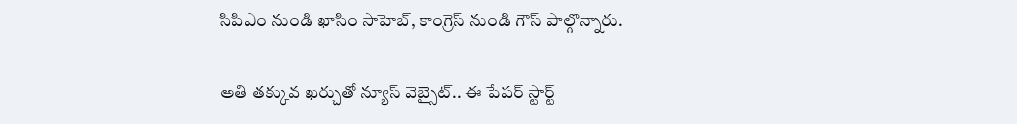సిపిఎం నుండి ఖాసిం సాహెబ్, కాంగ్రెస్ నుండి గౌస్ పాల్గొన్నారు.

అతి తక్కువ ఖర్చుతో న్యూస్ వెబ్సైట్.. ఈ పేపర్ స్టార్ట్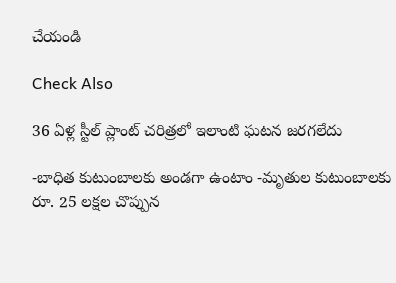చేయండి

Check Also

36 ఏళ్ల స్టీల్ ప్లాంట్ చరిత్రలో ఇలాంటి ఘటన జరగలేదు

-బాధిత కుటుంబాలకు అండగా ఉంటాం -మృతుల కుటుంబాలకు రూ. 25 లక్షల చొప్పున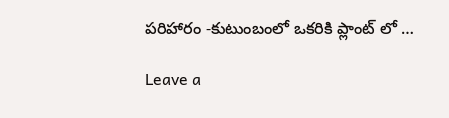పరిహారం -కుటుంబంలో ఒకరికి ప్లాంట్ లో …

Leave a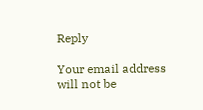Reply

Your email address will not be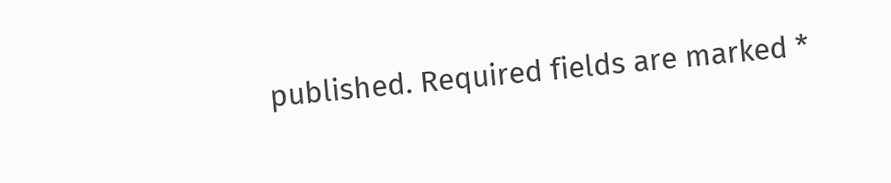published. Required fields are marked *